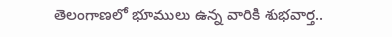తెలంగాణలో భూములు ఉన్న వారికి శుభవార్త..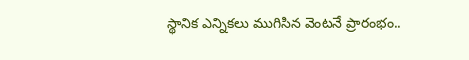స్థానిక ఎన్నికలు ముగిసిన వెంటనే ప్రారంభం..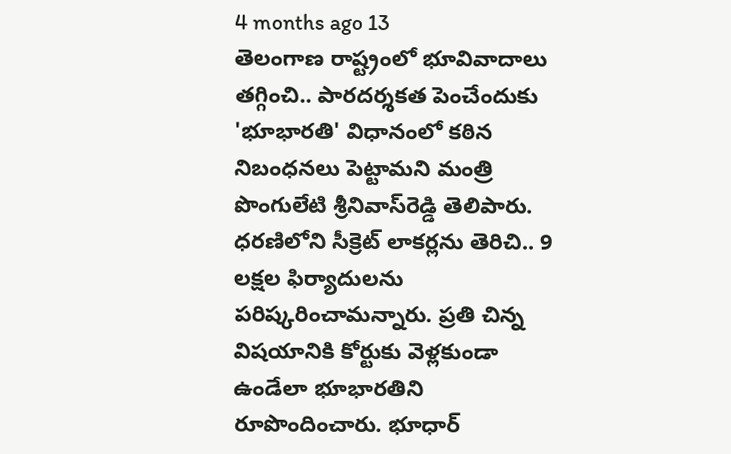4 months ago 13
తెలంగాణ రాష్ట్రంలో భూవివాదాలు తగ్గించి.. పారదర్శకత పెంచేందుకు 'భూభారతి' విధానంలో కఠిన నిబంధనలు పెట్టామని మంత్రి పొంగులేటి శ్రీనివాస్‌రెడ్డి తెలిపారు. ధరణిలోని సీక్రెట్ లాకర్లను తెరిచి.. 9 లక్షల ఫిర్యాదులను పరిష్కరించామన్నారు. ప్రతి చిన్న విషయానికి కోర్టుకు వెళ్లకుండా ఉండేలా భూభారతిని రూపొందించారు. భూధార్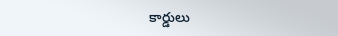కార్డులు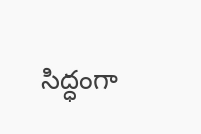సిద్ధంగా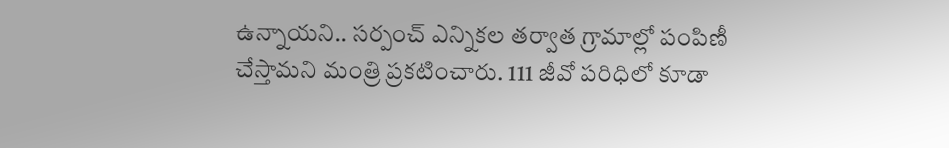ఉన్నాయని.. సర్పంచ్ ఎన్నికల తర్వాత గ్రామాల్లో పంపిణీ చేస్తామని మంత్రి ప్రకటించారు. 111 జీవో పరిధిలో కూడా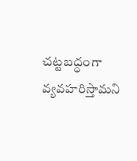చట్టబద్ధంగా వ్యవహరిస్తామని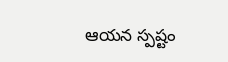ఆయన స్పష్టం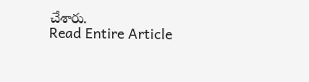చేశారు.
Read Entire Article